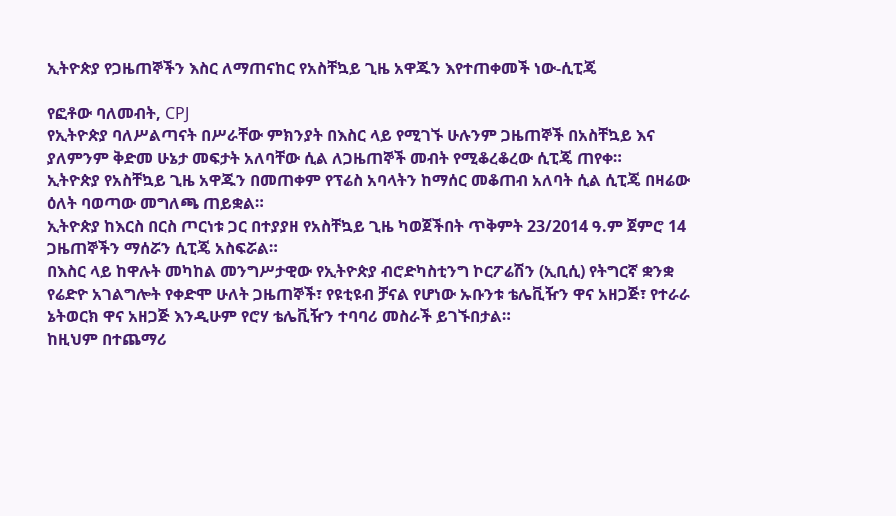ኢትዮጵያ የጋዜጠኞችን እስር ለማጠናከር የአስቸኳይ ጊዜ አዋጁን እየተጠቀመች ነው-ሲፒጄ

የፎቶው ባለመብት, CPJ
የኢትዮጵያ ባለሥልጣናት በሥራቸው ምክንያት በእስር ላይ የሚገኙ ሁሉንም ጋዜጠኞች በአስቸኳይ እና ያለምንም ቅድመ ሁኔታ መፍታት አለባቸው ሲል ለጋዜጠኞች መብት የሚቆረቆረው ሲፒጄ ጠየቀ።
ኢትዮጵያ የአስቸኳይ ጊዜ አዋጁን በመጠቀም የፕሬስ አባላትን ከማሰር መቆጠብ አለባት ሲል ሲፒጄ በዛሬው ዕለት ባወጣው መግለጫ ጠይቋል።
ኢትዮጵያ ከእርስ በርስ ጦርነቱ ጋር በተያያዘ የአስቸኳይ ጊዜ ካወጀችበት ጥቅምት 23/2014 ዓ.ም ጀምሮ 14 ጋዜጠኞችን ማሰሯን ሲፒጄ አስፍሯል።
በእስር ላይ ከዋሉት መካከል መንግሥታዊው የኢትዮጵያ ብሮድካስቲንግ ኮርፖሬሽን (ኢቢሲ) የትግርኛ ቋንቋ የሬድዮ አገልግሎት የቀድሞ ሁለት ጋዜጠኞች፣ የዩቲዩብ ቻናል የሆነው ኡቡንቱ ቴሌቪዥን ዋና አዘጋጅ፣ የተራራ ኔትወርክ ዋና አዘጋጅ እንዲሁም የሮሃ ቴሌቪዥን ተባባሪ መስራች ይገኙበታል።
ከዚህም በተጨማሪ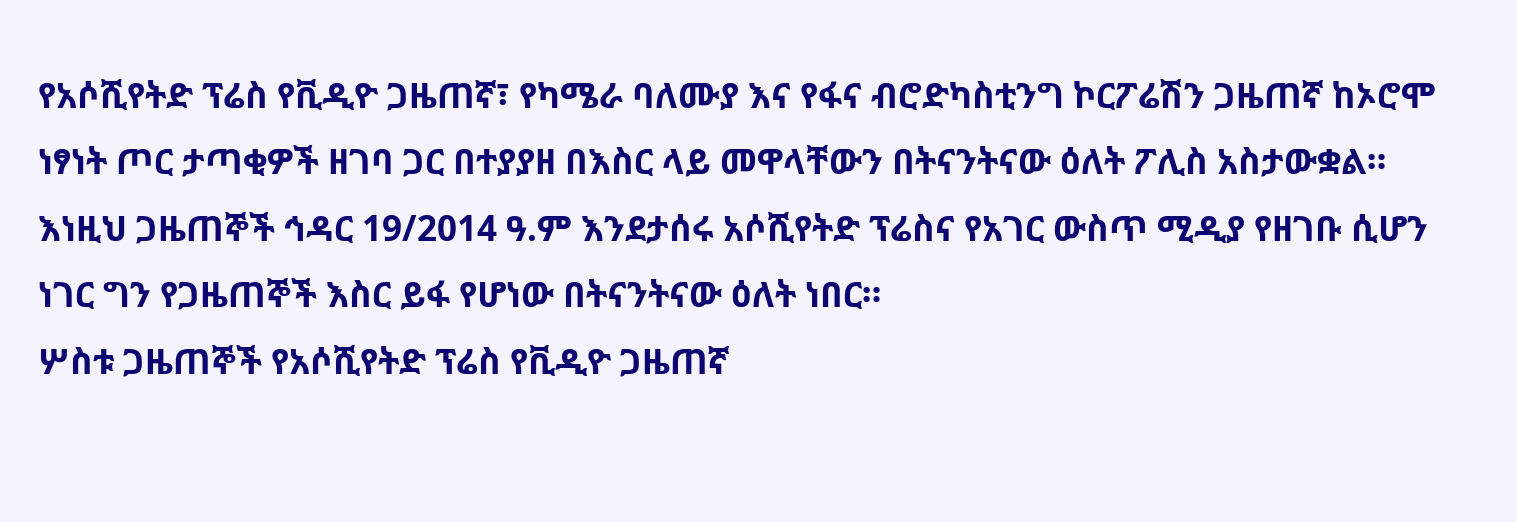የአሶሺየትድ ፕሬስ የቪዲዮ ጋዜጠኛ፣ የካሜራ ባለሙያ እና የፋና ብሮድካስቲንግ ኮርፖሬሽን ጋዜጠኛ ከኦሮሞ ነፃነት ጦር ታጣቂዎች ዘገባ ጋር በተያያዘ በእስር ላይ መዋላቸውን በትናንትናው ዕለት ፖሊስ አስታውቋል።
እነዚህ ጋዜጠኞች ኅዳር 19/2014 ዓ.ም እንደታሰሩ አሶሺየትድ ፕሬስና የአገር ውስጥ ሚዲያ የዘገቡ ሲሆን ነገር ግን የጋዜጠኞች እስር ይፋ የሆነው በትናንትናው ዕለት ነበር።
ሦስቱ ጋዜጠኞች የአሶሺየትድ ፕሬስ የቪዲዮ ጋዜጠኛ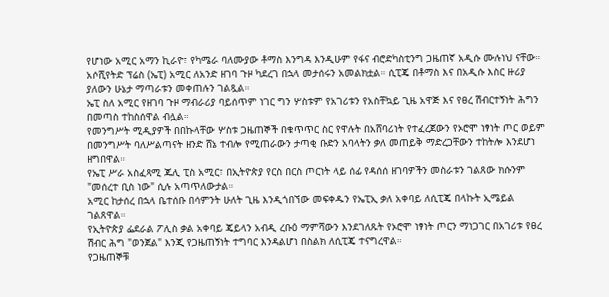የሆነው አሚር አማን ኪራዮ፣ የካሜራ ባለሙያው ቶማስ እንግዳ እንዲሁም የፋና ብሮድካስቲንግ ጋዜጠኛ አዲሱ ሙሉነህ ናቸው።
አሶሺየትድ ፕሬስ (ኤፒ) አሚር ለአንድ ዘገባ ጉዞ ካደረገ በኋላ መታሰሩን አመልክቷል። ሲፒጄ በቶማስ እና በአዲሱ እስር ዙሪያ ያለውን ሁኔታ ማጣራቱን መቀጠሉን ገልጿል።
ኤፒ ስለ አሚር የዘገባ ጉዞ ማብራሪያ ባይሰጥም ነገር ግን ሦስቱም የአገሪቱን የአስቸኳይ ጊዜ አዋጅ እና የፀረ ሽብርተኝነት ሕግን በመጣስ ተከስሰዋል ብሏል።
የመንግሥት ሚዲያዎች በበኩላቸው ሦስቱ ጋዜጠኞች በቁጥጥር ስር የዋሉት በአሸባሪነት የተፈረጀውን የኦሮሞ ነፃነት ጦር ወይም በመንግሥት ባለሥልጣናት ዘንድ ሸኔ ተብሎ የሚጠራውን ታጣቂ ቡድን አባላትን ቃለ መጠይቅ ማድረጋቸውን ተከትሎ እንደሆነ ዘግበዋል።
የኤፒ ሥራ አስፈጻሚ ጁሊ ፒስ አሚር፣ በኢትዮጵያ የርስ በርስ ጦርነት ላይ ሰፊ የዳሰሰ ዘገባዎችን መስራቱን ገልጸው ክሱንም "መሰረተ ቢስ ነው" ሲሉ አጣጥለውታል።
አሚር ከታሰረ በኋላ ቤተሰቡ በሳምንት ሁለት ጊዜ እንዲጎበኘው መፍቀዱን የኤፒኢ ቃለ አቀባይ ለሲፒጄ በላኩት ኢሜይል ገልጸዋል።
የኢትዮጵያ ፌደራል ፖሊስ ቃል አቀባይ ጄይላን አብዲ ረቡዕ ማምሻውን እንደገለጹት የኦሮሞ ነፃነት ጦርን ማነጋገር በአገሪቱ የፀረ ሽብር ሕግ "ወንጀል" እንጂ የጋዜጠኝነት ተግባር እንዳልሆነ በስልክ ለሲፒጄ ተናግረዋል።
የጋዜጠኞቹ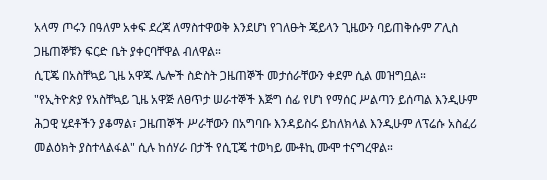አላማ ጦሩን በዓለም አቀፍ ደረጃ ለማስተዋወቅ እንደሆነ የገለፁት ጄይላን ጊዜውን ባይጠቅሱም ፖሊስ ጋዜጠኞቹን ፍርድ ቤት ያቀርባቸዋል ብለዋል።
ሲፒጄ በአስቸኳይ ጊዜ አዋጁ ሌሎች ስድስት ጋዜጠኞች መታሰራቸውን ቀደም ሲል መዝግቧል።
"የኢትዮጵያ የአስቸኳይ ጊዜ አዋጅ ለፀጥታ ሠራተኞች እጅግ ሰፊ የሆነ የማሰር ሥልጣን ይሰጣል እንዲሁም ሕጋዊ ሂደቶችን ያቆማል፣ ጋዜጠኞች ሥራቸውን በአግባቡ እንዳይስሩ ይከለክላል እንዲሁም ለፕሬሱ አስፈሪ መልዕክት ያስተላልፋል" ሲሉ ከሰሃራ በታች የሲፒጄ ተወካይ ሙቶኪ ሙሞ ተናግረዋል።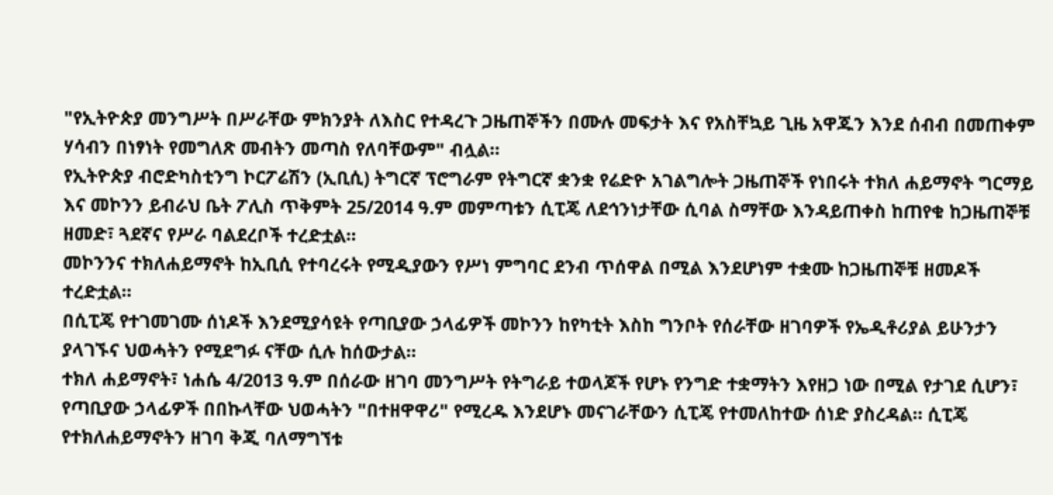"የኢትዮጵያ መንግሥት በሥራቸው ምክንያት ለእስር የተዳረጉ ጋዜጠኞችን በሙሉ መፍታት እና የአስቸኳይ ጊዜ አዋጁን እንደ ሰብብ በመጠቀም ሃሳብን በነፃነት የመግለጽ መብትን መጣስ የለባቸውም" ብሏል።
የኢትዮጵያ ብሮድካስቲንግ ኮርፖሬሽን (ኢቢሲ) ትግርኛ ፕሮግራም የትግርኛ ቋንቋ የሬድዮ አገልግሎት ጋዜጠኞች የነበሩት ተክለ ሐይማኖት ግርማይ እና መኮንን ይብራህ ቤት ፖሊስ ጥቅምት 25/2014 ዓ.ም መምጣቱን ሲፒጄ ለደኅንነታቸው ሲባል ስማቸው እንዳይጠቀስ ከጠየቁ ከጋዜጠኞቹ ዘመድ፣ ጓደኛና የሥራ ባልደረቦች ተረድቷል።
መኮንንና ተክለሐይማኖት ከኢቢሲ የተባረሩት የሚዲያውን የሥነ ምግባር ደንብ ጥሰዋል በሚል እንደሆነም ተቋሙ ከጋዜጠኞቹ ዘመዶች ተረድቷል።
በሲፒጄ የተገመገሙ ሰነዶች እንደሚያሳዩት የጣቢያው ኃላፊዎች መኮንን ከየካቲት እስከ ግንቦት የሰራቸው ዘገባዎች የኤዲቶሪያል ይሁንታን ያላገኙና ህወሓትን የሚደግፉ ናቸው ሲሉ ከሰውታል።
ተክለ ሐይማኖት፣ ነሐሴ 4/2013 ዓ.ም በሰራው ዘገባ መንግሥት የትግራይ ተወላጆች የሆኑ የንግድ ተቋማትን እየዘጋ ነው በሚል የታገደ ሲሆን፣ የጣቢያው ኃላፊዎች በበኩላቸው ህወሓትን "በተዘዋዋሪ" የሚረዱ እንደሆኑ መናገራቸውን ሲፒጄ የተመለከተው ሰነድ ያስረዳል። ሲፒጄ የተክለሐይማኖትን ዘገባ ቅጂ ባለማግኘቱ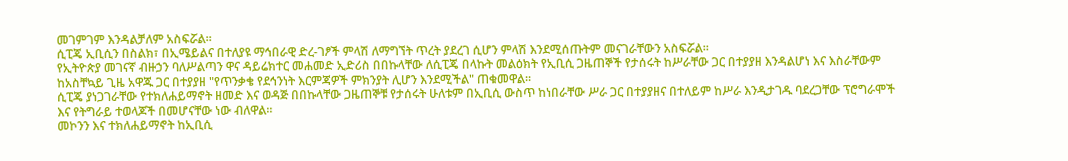መገምገም እንዳልቻለም አስፍሯል።
ሲፒጄ ኢቢሲን በስልክ፣ በኢሜይልና በተለያዩ ማኅበራዊ ድረ-ገፆች ምላሽ ለማግኘት ጥረት ያደረገ ሲሆን ምላሽ እንደሚሰጡትም መናገራቸውን አስፍሯል።
የኢትዮጵያ መገናኛ ብዙኃን ባለሥልጣን ዋና ዳይሬክተር መሐመድ ኢድሪስ በበኩላቸው ለሲፒጄ በላኩት መልዕክት የኢቢሲ ጋዜጠኞች የታሰሩት ከሥራቸው ጋር በተያያዘ እንዳልሆነ እና እስራቸውም ከአስቸኳይ ጊዜ አዋጁ ጋር በተያያዘ "የጥንቃቄ የደኅንነት እርምጃዎች ምክንያት ሊሆን እንደሚችል" ጠቁመዋል።
ሲፒጄ ያነጋገራቸው የተክለሐይማኖት ዘመድ እና ወዳጅ በበኩላቸው ጋዜጠኞቹ የታሰሩት ሁለቱም በኢቢሲ ውስጥ ከነበራቸው ሥራ ጋር በተያያዘና በተለይም ከሥራ እንዲታገዱ ባደረጋቸው ፕሮግራሞች እና የትግራይ ተወላጆች በመሆናቸው ነው ብለዋል።
መኮንን እና ተክለሐይማኖት ከኢቢሲ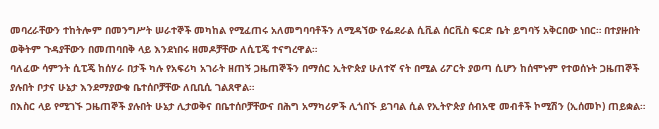መባረራቸውን ተከትሎም በመንግሥት ሠራተኞች መካከል የሚፈጠሩ አለመግባባቶችን ለሚዳኘው የፌደራል ሲቪል ሰርቪስ ፍርድ ቤት ይግባኝ አቅርበው ነበር። በተያዙበት ወቅትም ጉዳያቸውን በመጠባበቅ ላይ እንደነበሩ ዘመዶቻቸው ለሲፒጄ ተናግረዋል።
ባለፈው ሳምንት ሲፒጄ ከሰሃራ በታች ካሉ የአፍሪካ አገራት ዘጠኝ ጋዜጠኞችን በማሰር ኢትዮጵያ ሁለተኛ ናት በሚል ሪፖርት ያወጣ ሲሆን ከሰሞኑም የተወሰኑት ጋዜጠኞች ያሉበት ቦታና ሁኔታ እንደማያውቁ ቤተሰቦቻቸው ለቢቢሲ ገልጸዋል።
በእስር ላይ የሚገኙ ጋዜጠኞች ያሉበት ሁኔታ ሊታወቅና በቤተሰቦቻቸውና በሕግ አማካሪዎች ሊጎበኙ ይገባል ሲል የኢትዮጵያ ሰብአዊ መብቶች ኮሚሽን (ኢሰመኮ) ጠይቋል።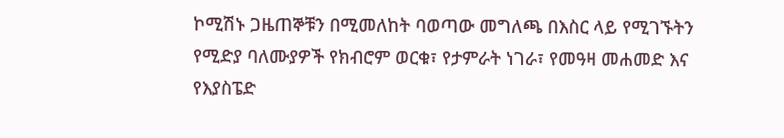ኮሚሽኑ ጋዜጠኞቹን በሚመለከት ባወጣው መግለጫ በእስር ላይ የሚገኙትን የሚድያ ባለሙያዎች የክብሮም ወርቁ፣ የታምራት ነገራ፣ የመዓዛ መሐመድ እና የእያስፔድ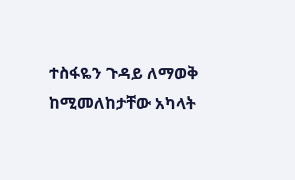ተስፋዬን ጉዳይ ለማወቅ ከሚመለከታቸው አካላት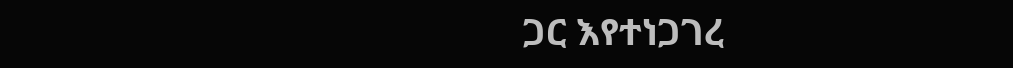ጋር እየተነጋገረ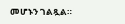መሆኑን ገልጿል።